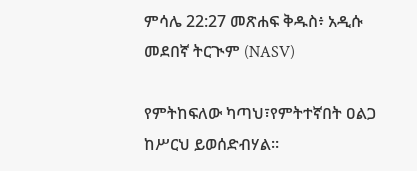ምሳሌ 22:27 መጽሐፍ ቅዱስ፥ አዲሱ መደበኛ ትርጒም (NASV)

የምትከፍለው ካጣህ፣የምትተኛበት ዐልጋ ከሥርህ ይወሰድብሃል።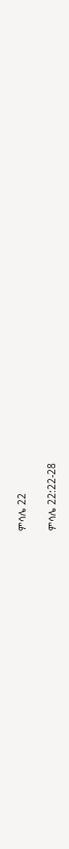ምሳሌ 22

ምሳሌ 22:22-28